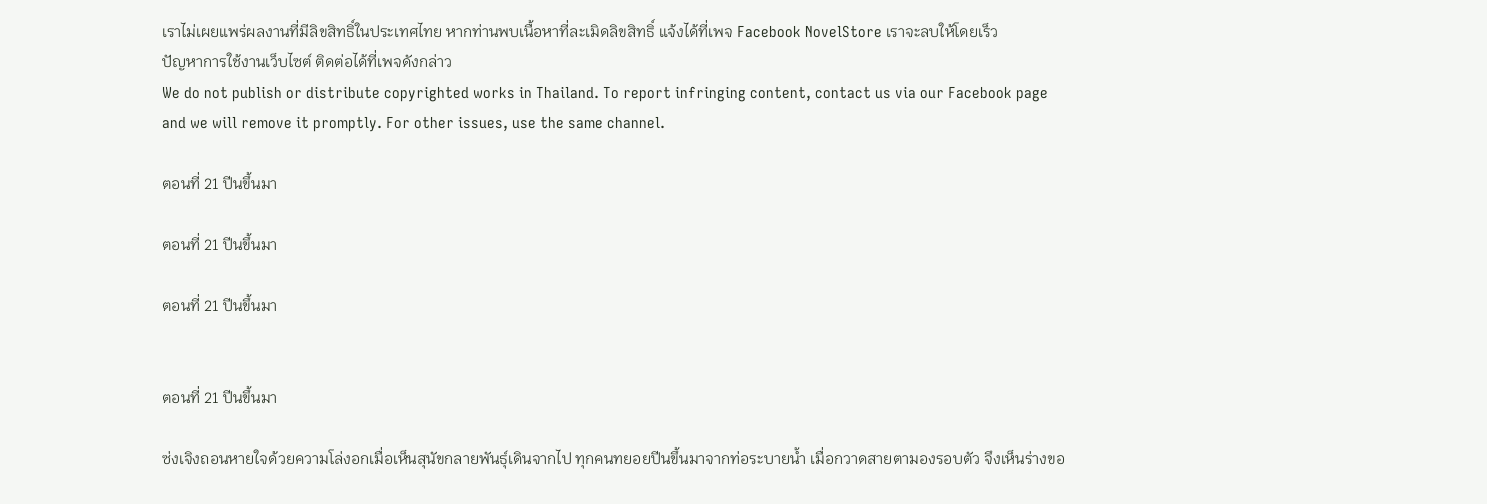เราไม่เผยแพร่ผลงานที่มีลิขสิทธิ์ในประเทศไทย หากท่านพบเนื้อหาที่ละเมิดลิขสิทธิ์ แจ้งได้ที่เพจ Facebook NovelStore เราจะลบให้โดยเร็ว
ปัญหาการใช้งานเว็บไซต์ ติดต่อได้ที่เพจดังกล่าว
We do not publish or distribute copyrighted works in Thailand. To report infringing content, contact us via our Facebook page and we will remove it promptly. For other issues, use the same channel.

ตอนที่ 21 ปีนขึ้นมา

ตอนที่ 21 ปีนขึ้นมา

ตอนที่ 21 ปีนขึ้นมา


ตอนที่ 21 ปีนขึ้นมา

ซ่งเจิงถอนหายใจด้วยความโล่งอกเมื่อเห็นสุนัขกลายพันธุ์เดินจากไป ทุกคนทยอยปีนขึ้นมาจากท่อระบายน้ำ เมื่อกวาดสายตามองรอบตัว จึงเห็นร่างขอ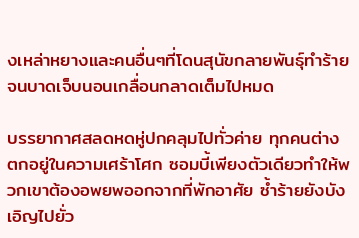งเหล่าหยางและคนอื่นๆที่โดนสุนัขกลายพันธุ์ทำร้ายจนบาดเจ็บนอนเกลื่อนกลาดเต็มไปหมด

บรรยากาศสลดหดหู่ปกคลุมไปทั่วค่าย ทุกคนต่างตกอยู่ในความเศร้าโศก ซอมบี้เพียงตัวเดียวทำให้พวกเขาต้องอพยพออกจากที่พักอาศัย ซ้ำร้ายยังบังเอิญไปยั่ว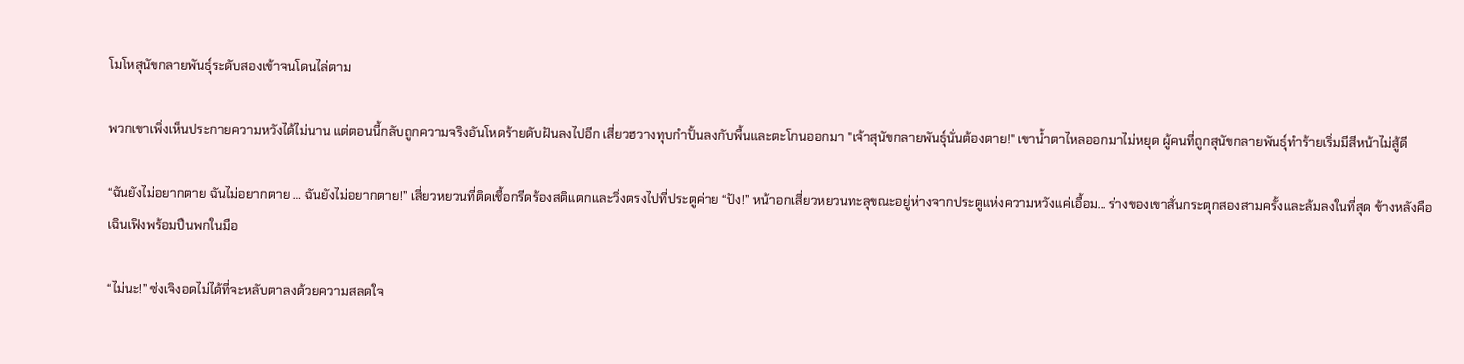โมโหสุนัขกลายพันธุ์ระดับสองเข้าจนโดนไล่ตาม

พวกเขาเพิ่งเห็นประกายความหวังได้ไม่นาน แต่ตอนนี้กลับถูกความจริงอันโหดร้ายดับฝันลงไปอีก เสี่ยวฮวางทุบกำปั้นลงกับพื้นและตะโกนออกมา "เจ้าสุนัขกลายพันธุ์นั่นต้องตาย!" เขาน้ำตาไหลออกมาไม่หยุด ผู้คนที่ถูกสุนัขกลายพันธุ์ทำร้ายเริ่มมีสีหน้าไม่สู้ดี

“ฉันยังไม่อยากตาย ฉันไม่อยากตาย … ฉันยังไม่อยากตาย!” เสี่ยวหยวนที่ติดเชื้อกรีดร้องสติแตกและวิ่งตรงไปที่ประตูค่าย “ปัง!” หน้าอกเสี่ยวหยวนทะลุขณะอยู่ห่างจากประตูแห่งความหวังแค่เอื้อม... ร่างของเขาสั่นกระตุกสองสามครั้งและล้มลงในที่สุด ข้างหลังคือเฉินเฟิงพร้อมปืนพกในมือ

“ไม่นะ!” ซ่งเจิงอดไม่ได้ที่จะหลับตาลงด้วยความสลดใจ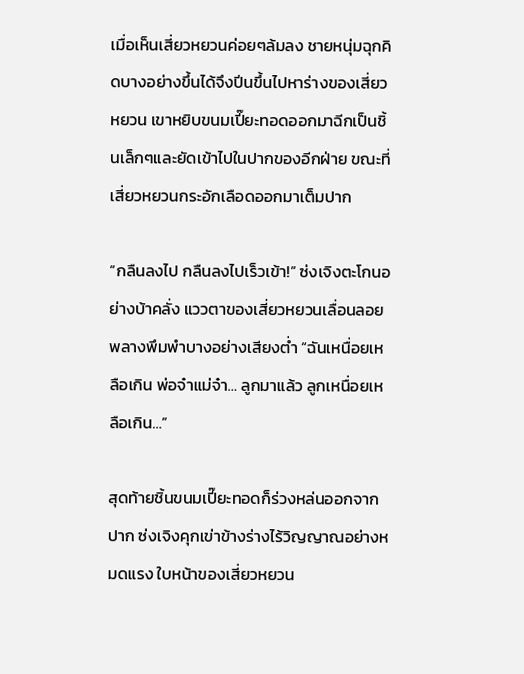เมื่อเห็นเสี่ยวหยวนค่อยๆล้มลง ชายหนุ่มฉุกคิดบางอย่างขึ้นได้จึงปีนขึ้นไปหาร่างของเสี่ยวหยวน เขาหยิบขนมเปี๊ยะทอดออกมาฉีกเป็นชิ้นเล็กๆและยัดเข้าไปในปากของอีกฝ่าย ขณะที่เสี่ยวหยวนกระอักเลือดออกมาเต็มปาก

“กลืนลงไป กลืนลงไปเร็วเข้า!” ซ่งเจิงตะโกนอย่างบ้าคลั่ง แววตาของเสี่ยวหยวนเลื่อนลอยพลางพึมพำบางอย่างเสียงต่ำ “ฉันเหนื่อยเหลือเกิน พ่อจ๋าแม่จ๋า… ลูกมาแล้ว ลูกเหนื่อยเหลือเกิน…”

สุดท้ายชิ้นขนมเปี๊ยะทอดก็ร่วงหล่นออกจากปาก ซ่งเจิงคุกเข่าข้างร่างไร้วิญญาณอย่างหมดแรง ใบหน้าของเสี่ยวหยวน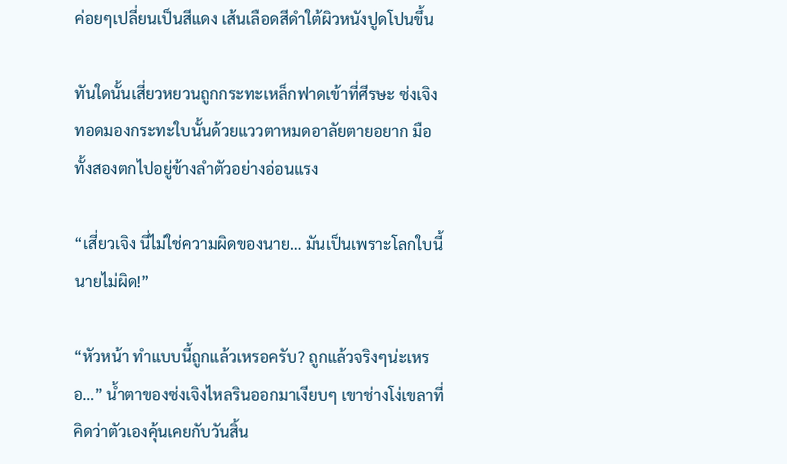ค่อยๆเปลี่ยนเป็นสีแดง เส้นเลือดสีดำใต้ผิวหนังปูดโปนขึ้น

ทันใดนั้นเสี่ยวหยวนถูกกระทะเหล็กฟาดเข้าที่ศีรษะ ซ่งเจิงทอดมองกระทะใบนั้นด้วยแววตาหมดอาลัยตายอยาก มือทั้งสองตกไปอยู่ข้างลำตัวอย่างอ่อนแรง

“เสี่ยวเจิง นี่ไม่ใช่ความผิดของนาย… มันเป็นเพราะโลกใบนี้ นายไม่ผิด!”

“หัวหน้า ทำแบบนี้ถูกแล้วเหรอครับ? ถูกแล้วจริงๆน่ะเหรอ…” น้ำตาของซ่งเจิงไหลรินออกมาเงียบๆ เขาช่างโง่เขลาที่คิดว่าตัวเองคุ้นเคยกับวันสิ้น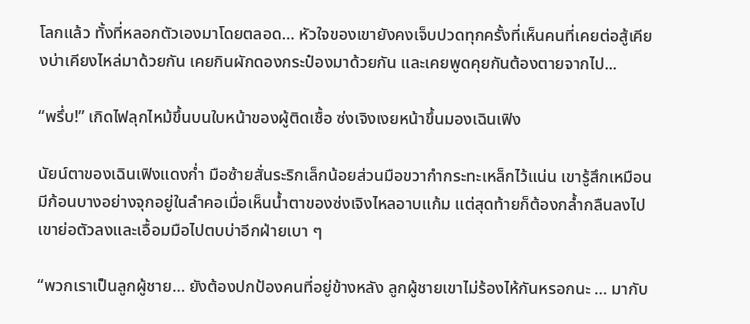โลกแล้ว ทั้งที่หลอกตัวเองมาโดยตลอด… หัวใจของเขายังคงเจ็บปวดทุกครั้งที่เห็นคนที่เคยต่อสู้เคียงบ่าเคียงไหล่มาด้วยกัน เคยกินผักดองกระป๋องมาด้วยกัน และเคยพูดคุยกันต้องตายจากไป...

“พรึ่บ!” เกิดไฟลุกไหม้ขึ้นบนใบหน้าของผู้ติดเชื้อ ซ่งเจิงเงยหน้าขึ้นมองเฉินเฟิง

นัยน์ตาของเฉินเฟิงแดงก่ำ มือซ้ายสั่นระริกเล็กน้อยส่วนมือขวากำกระทะเหล็กไว้แน่น เขารู้สึกเหมือนมีก้อนบางอย่างจุกอยู่ในลำคอเมื่อเห็นน้ำตาของซ่งเจิงไหลอาบแก้ม แต่สุดท้ายก็ต้องกล้ำกลืนลงไป เขาย่อตัวลงและเอื้อมมือไปตบบ่าอีกฝ่ายเบา ๆ

“พวกเราเป็นลูกผู้ชาย… ยังต้องปกป้องคนที่อยู่ข้างหลัง ลูกผู้ชายเขาไม่ร้องไห้กันหรอกนะ … มากับ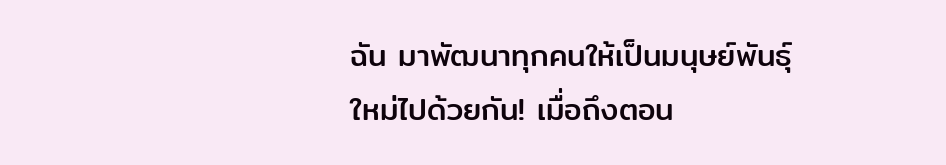ฉัน มาพัฒนาทุกคนให้เป็นมนุษย์พันธุ์ใหม่ไปด้วยกัน! เมื่อถึงตอน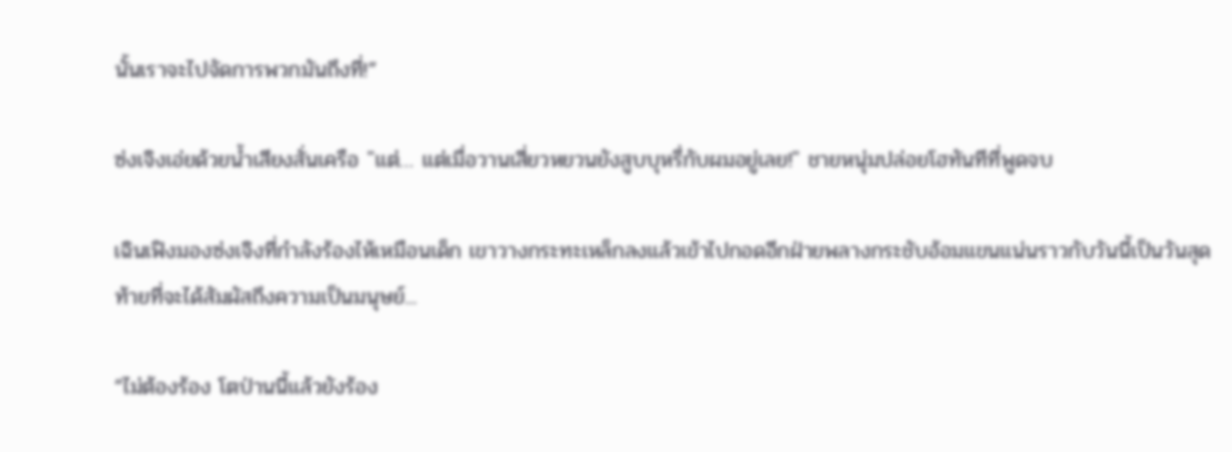นั้นเราจะไปจัดการพวกมันถึงที่!”

ซ่งเจิงเอ่ยด้วยน้ำเสียงสั่นเครือ "แต่… แต่เมื่อวานเสี่ยวหยวนยังสูบบุหรี่กับผมอยู่เลย!" ชายหนุ่มปล่อยโฮทันทีที่พูดจบ

เฉินเฟิงมองซ่งเจิงที่กำลังร้องไห้เหมือนเด็ก เขาวางกระทะเหล็กลงแล้วเข้าไปกอดอีกฝ่ายพลางกระชับอ้อมแขนแน่นราวกับวันนี้เป็นวันสุดท้ายที่จะได้สัมผัสถึงความเป็นมนุษย์...

“ไม่ต้องร้อง โตป่านนี้แล้วยังร้อง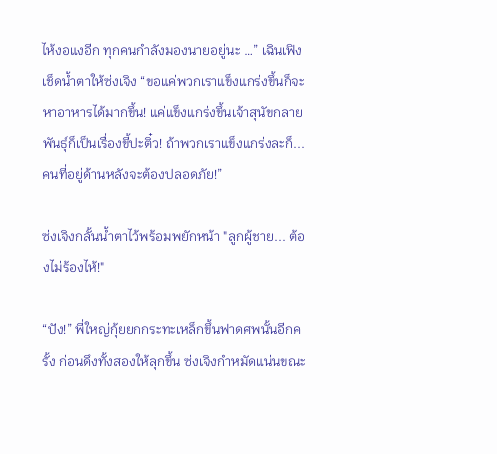ไห้งอแงอีก ทุกคนกำลังมองนายอยู่นะ …” เฉินเฟิงเช็ดน้ำตาให้ซ่งเจิง “ขอแค่พวกเราแข็งแกร่งขึ้นก็จะหาอาหารได้มากขึ้น! แค่แข็งแกร่งขึ้นเจ้าสุนัขกลายพันธุ์ก็เป็นเรื่องขี้ปะติ๋ว! ถ้าพวกเราแข็งแกร่งละก็... คนที่อยู่ด้านหลังจะต้องปลอดภัย!”

ซ่งเจิงกลั้นน้ำตาไว้พร้อมพยักหน้า "ลูกผู้ชาย... ต้องไม่ร้องไห้!"

“ปัง!” พี่ใหญ่กุ้ยยกกระทะเหล็กขึ้นฟาดศพนั้นอีกครั้ง ก่อนดึงทั้งสองให้ลุกขึ้น ซ่งเจิงกำหมัดแน่นขณะ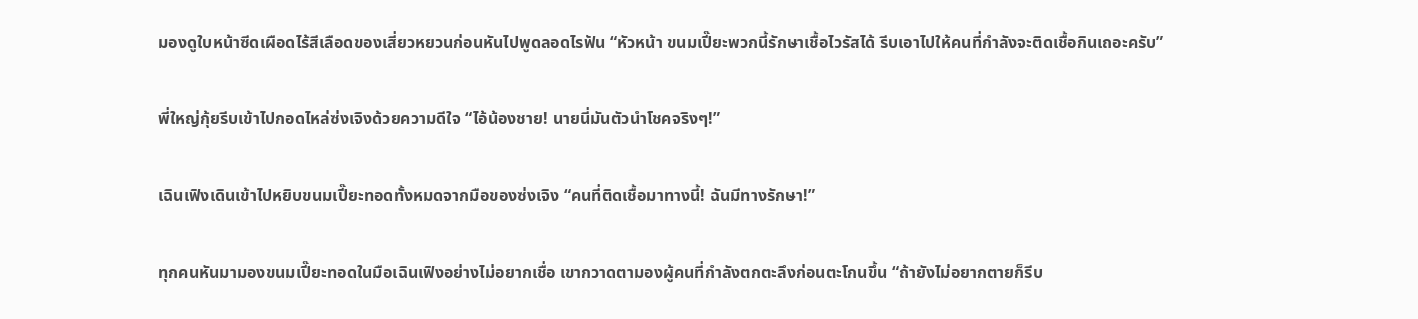มองดูใบหน้าซีดเผือดไร้สีเลือดของเสี่ยวหยวนก่อนหันไปพูดลอดไรฟัน “หัวหน้า ขนมเปี๊ยะพวกนี้รักษาเชื้อไวรัสได้ รีบเอาไปให้คนที่กำลังจะติดเชื้อกินเถอะครับ”

พี่ใหญ่กุ้ยรีบเข้าไปกอดไหล่ซ่งเจิงด้วยความดีใจ “ไอ้น้องชาย! นายนี่มันตัวนำโชคจริงๆ!”

เฉินเฟิงเดินเข้าไปหยิบขนมเปี๊ยะทอดทั้งหมดจากมือของซ่งเจิง “คนที่ติดเชื้อมาทางนี้! ฉันมีทางรักษา!”

ทุกคนหันมามองขนมเปี๊ยะทอดในมือเฉินเฟิงอย่างไม่อยากเชื่อ เขากวาดตามองผู้คนที่กำลังตกตะลึงก่อนตะโกนขึ้น “ถ้ายังไม่อยากตายก็รีบ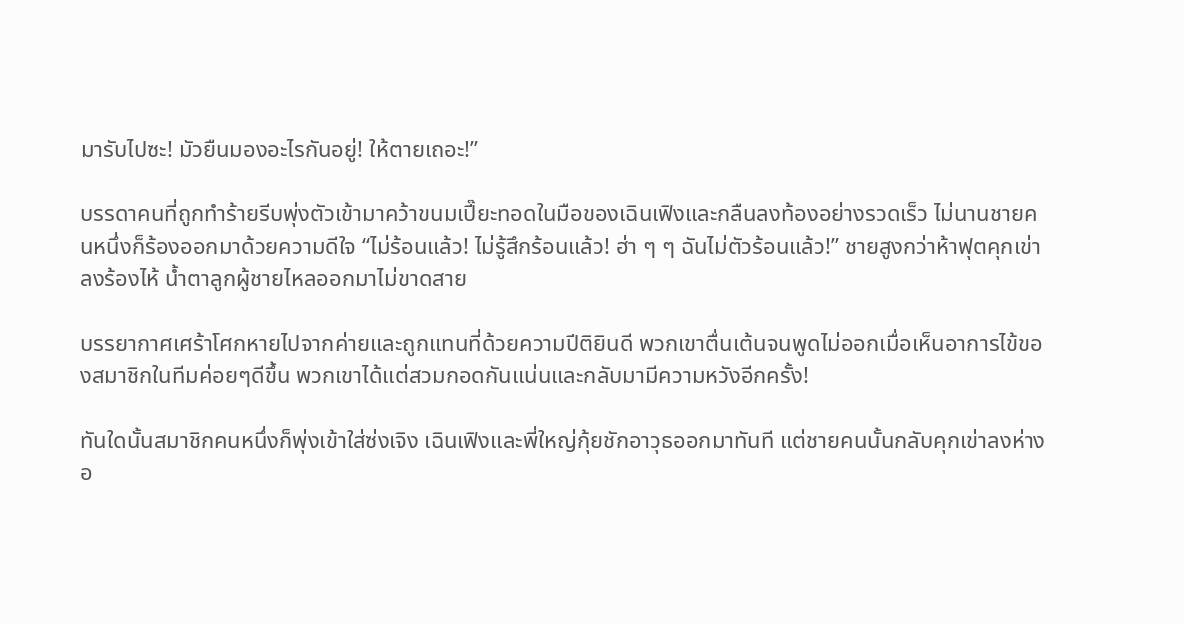มารับไปซะ! มัวยืนมองอะไรกันอยู่! ให้ตายเถอะ!”

บรรดาคนที่ถูกทำร้ายรีบพุ่งตัวเข้ามาคว้าขนมเปี๊ยะทอดในมือของเฉินเฟิงและกลืนลงท้องอย่างรวดเร็ว ไม่นานชายคนหนึ่งก็ร้องออกมาด้วยความดีใจ “ไม่ร้อนแล้ว! ไม่รู้สึกร้อนแล้ว! ฮ่า ๆ ๆ ฉันไม่ตัวร้อนแล้ว!” ชายสูงกว่าห้าฟุตคุกเข่าลงร้องไห้ น้ำตาลูกผู้ชายไหลออกมาไม่ขาดสาย

บรรยากาศเศร้าโศกหายไปจากค่ายและถูกแทนที่ด้วยความปีติยินดี พวกเขาตื่นเต้นจนพูดไม่ออกเมื่อเห็นอาการไข้ของสมาชิกในทีมค่อยๆดีขึ้น พวกเขาได้แต่สวมกอดกันแน่นและกลับมามีความหวังอีกครั้ง!

ทันใดนั้นสมาชิกคนหนึ่งก็พุ่งเข้าใส่ซ่งเจิง เฉินเฟิงและพี่ใหญ่กุ้ยชักอาวุธออกมาทันที แต่ชายคนนั้นกลับคุกเข่าลงห่างอ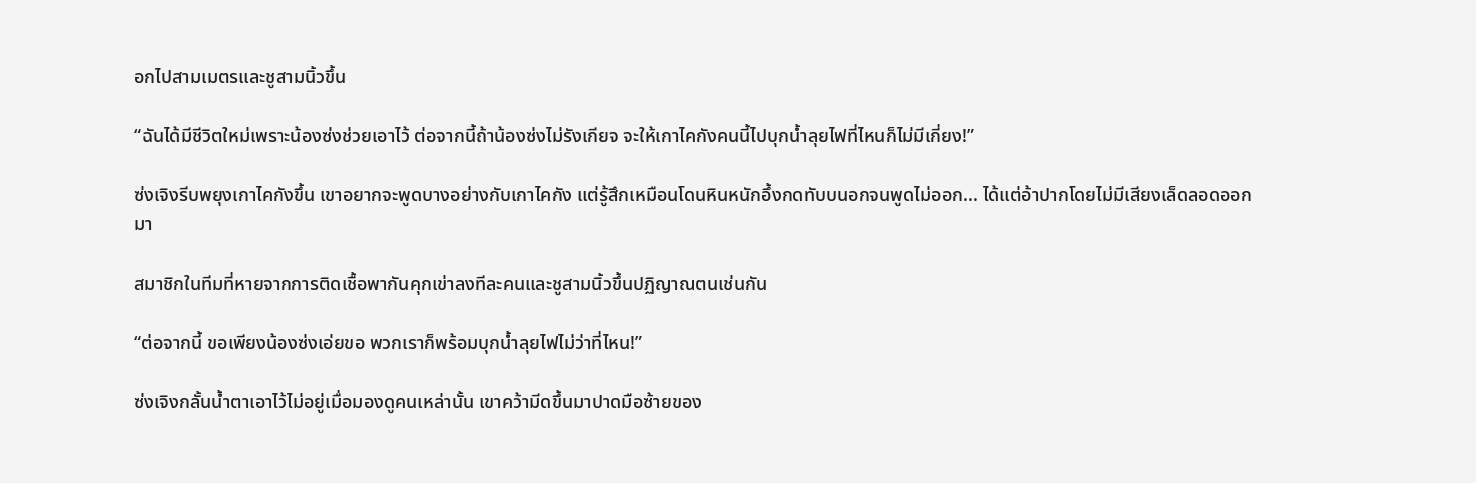อกไปสามเมตรและชูสามนิ้วขึ้น

“ฉันได้มีชีวิตใหม่เพราะน้องซ่งช่วยเอาไว้ ต่อจากนี้ถ้าน้องซ่งไม่รังเกียจ จะให้เกาไคกังคนนี้ไปบุกน้ำลุยไฟที่ไหนก็ไม่มีเกี่ยง!”

ซ่งเจิงรีบพยุงเกาไคกังขึ้น เขาอยากจะพูดบางอย่างกับเกาไคกัง แต่รู้สึกเหมือนโดนหินหนักอึ้งกดทับบนอกจนพูดไม่ออก... ได้แต่อ้าปากโดยไม่มีเสียงเล็ดลอดออกมา

สมาชิกในทีมที่หายจากการติดเชื้อพากันคุกเข่าลงทีละคนและชูสามนิ้วขึ้นปฏิญาณตนเช่นกัน

“ต่อจากนี้ ขอเพียงน้องซ่งเอ่ยขอ พวกเราก็พร้อมบุกน้ำลุยไฟไม่ว่าที่ไหน!”

ซ่งเจิงกลั้นน้ำตาเอาไว้ไม่อยู่เมื่อมองดูคนเหล่านั้น เขาคว้ามีดขึ้นมาปาดมือซ้ายของ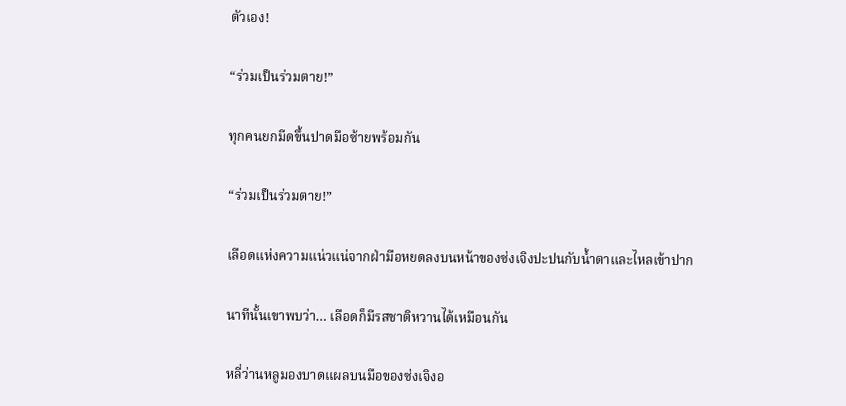ตัวเอง!

“ร่วมเป็นร่วมตาย!”

ทุกคนยกมีดขึ้นปาดมือซ้ายพร้อมกัน

“ร่วมเป็นร่วมตาย!”

เลือดแห่งความแน่วแน่จากฝ่ามือหยดลงบนหน้าของซ่งเจิงปะปนกับน้ำตาและไหลเข้าปาก

นาทีนั้นเขาพบว่า… เลือดก็มีรสชาติหวานได้เหมือนกัน

หลี่ว่านหลูมองบาดแผลบนมือของซ่งเจิงอ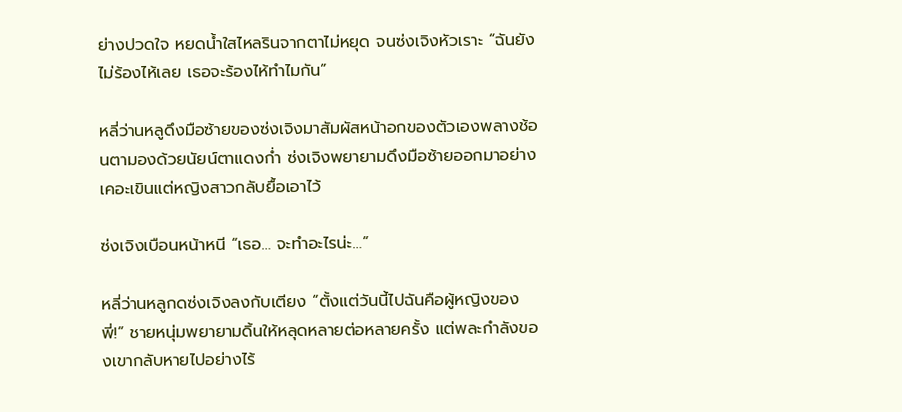ย่างปวดใจ หยดน้ำใสไหลรินจากตาไม่หยุด จนซ่งเจิงหัวเราะ “ฉันยังไม่ร้องไห้เลย เธอจะร้องไห้ทำไมกัน”

หลี่ว่านหลูดึงมือซ้ายของซ่งเจิงมาสัมผัสหน้าอกของตัวเองพลางช้อนตามองด้วยนัยน์ตาแดงก่ำ ซ่งเจิงพยายามดึงมือซ้ายออกมาอย่างเคอะเขินแต่หญิงสาวกลับยื้อเอาไว้

ซ่งเจิงเบือนหน้าหนี “เธอ… จะทำอะไรน่ะ…”

หลี่ว่านหลูกดซ่งเจิงลงกับเตียง “ตั้งแต่วันนี้ไปฉันคือผู้หญิงของพี่!” ชายหนุ่มพยายามดิ้นให้หลุดหลายต่อหลายครั้ง แต่พละกำลังของเขากลับหายไปอย่างไร้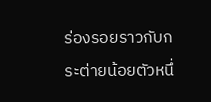ร่องรอยราวกับกระต่ายน้อยตัวหนึ่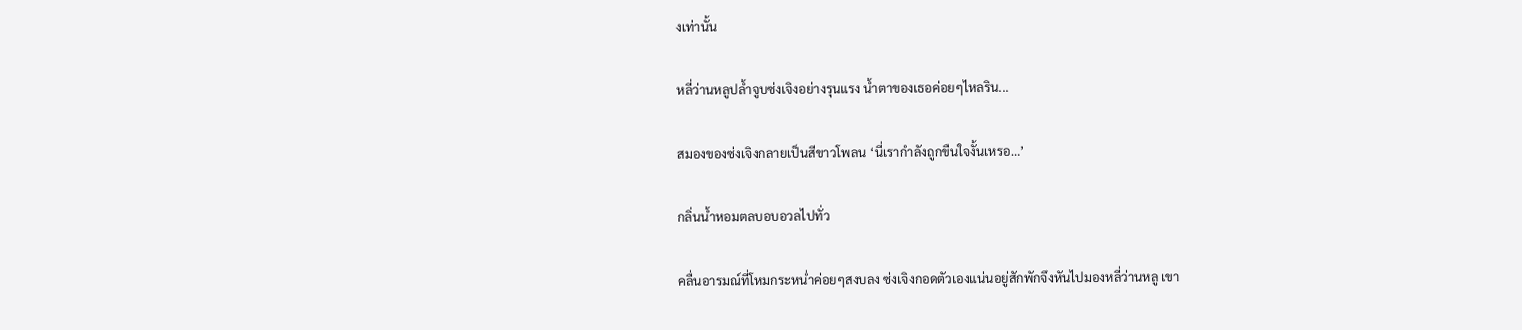งเท่านั้น

หลี่ว่านหลูปล้ำจูบซ่งเจิงอย่างรุนแรง น้ำตาของเธอค่อยๆไหลริน...

สมองของซ่งเจิงกลายเป็นสีขาวโพลน ‘นี่เรากำลังถูกขืนใจงั้นเหรอ…’

กลิ่นน้ำหอมตลบอบอวลไปทั่ว

คลื่นอารมณ์ที่โหมกระหน่ำค่อยๆสงบลง ซ่งเจิงกอดตัวเองแน่นอยู่สักพักจึงหันไปมองหลี่ว่านหลู เขา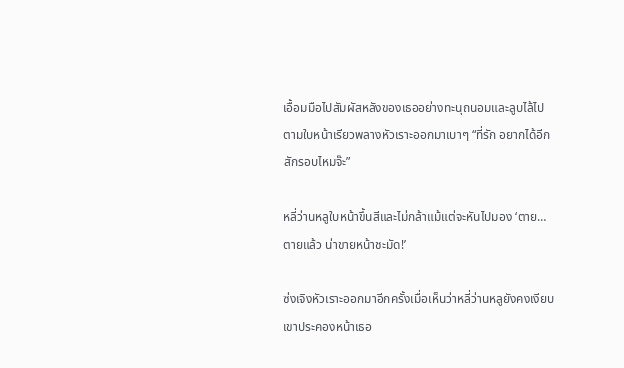เอื้อมมือไปสัมผัสหลังของเธออย่างทะนุถนอมและลูบไล้ไปตามใบหน้าเรียวพลางหัวเราะออกมาเบาๆ “ที่รัก อยากได้อีกสักรอบไหมจ๊ะ”

หลี่ว่านหลูใบหน้าขึ้นสีและไม่กล้าแม้แต่จะหันไปมอง ‘ตาย… ตายแล้ว น่าขายหน้าชะมัด!’

ซ่งเจิงหัวเราะออกมาอีกครั้งเมื่อเห็นว่าหลี่ว่านหลูยังคงเงียบ เขาประคองหน้าเธอ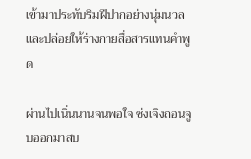เข้ามาประทับริมฝีปากอย่างนุ่มนวลและปล่อยให้ร่างกายสื่อสารแทนคำพูด

ผ่านไปเนิ่นนานจนพอใจ ซ่งเจิงถอนจูบออกมาสบ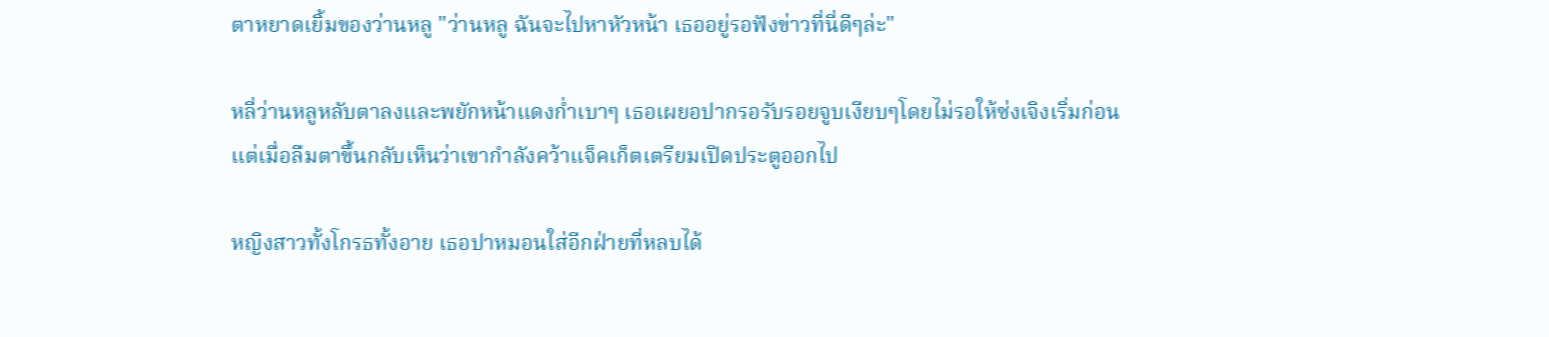ตาหยาดเยิ้มของว่านหลู "ว่านหลู ฉันจะไปหาหัวหน้า เธออยู่รอฟังข่าวที่นี่ดีๆล่ะ"

หลี่ว่านหลูหลับตาลงและพยักหน้าแดงก่ำเบาๆ เธอเผยอปากรอรับรอยจูบเงียบๆโดยไม่รอให้ซ่งเจิงเริ่มก่อน แต่เมื่อลืมตาขึ้นกลับเห็นว่าเขากำลังคว้าแจ็คเก็ตเตรียมเปิดประตูออกไป

หญิงสาวทั้งโกรธทั้งอาย เธอปาหมอนใส่อีกฝ่ายที่หลบได้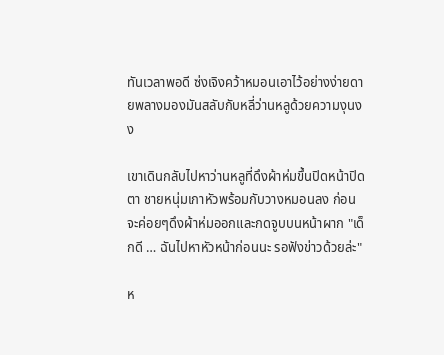ทันเวลาพอดี ซ่งเจิงคว้าหมอนเอาไว้อย่างง่ายดายพลางมองมันสลับกับหลี่ว่านหลูด้วยความงุนงง

เขาเดินกลับไปหาว่านหลูที่ดึงผ้าห่มขึ้นปิดหน้าปิดตา ชายหนุ่มเกาหัวพร้อมกับวางหมอนลง ก่อนจะค่อยๆดึงผ้าห่มออกและกดจูบบนหน้าผาก "เด็กดี … ฉันไปหาหัวหน้าก่อนนะ รอฟังข่าวด้วยล่ะ"

ห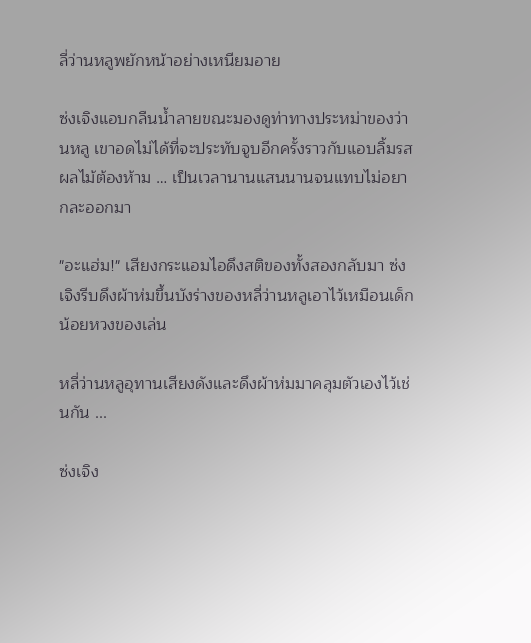ลี่ว่านหลูพยักหน้าอย่างเหนียมอาย

ซ่งเจิงแอบกลืนน้ำลายขณะมองดูท่าทางประหม่าของว่านหลู เขาอดไม่ได้ที่จะประทับจูบอีกครั้งราวกับแอบลิ้มรสผลไม้ต้องห้าม … เป็นเวลานานแสนนานจนแทบไม่อยากละออกมา

"อะแฮ่ม!" เสียงกระแอมไอดึงสติของทั้งสองกลับมา ซ่งเจิงรีบดึงผ้าห่มขึ้นบังร่างของหลี่ว่านหลูเอาไว้เหมือนเด็กน้อยหวงของเล่น

หลี่ว่านหลูอุทานเสียงดังและดึงผ้าห่มมาคลุมตัวเองไว้เช่นกัน ...

ซ่งเจิง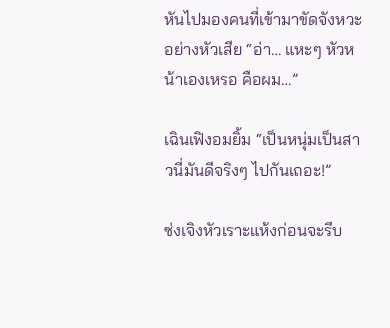หันไปมองคนที่เข้ามาขัดจังหวะอย่างหัวเสีย “อ่า… แหะๆ หัวหน้าเองเหรอ คือผม…”

เฉินเฟิงอมยิ้ม “เป็นหนุ่มเป็นสาวนี่มันดีจริงๆ ไปกันเถอะ!”

ซ่งเจิงหัวเราะแห้งก่อนจะรีบ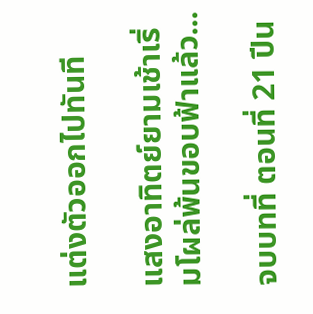แต่งตัวออกไปทันที

แสงอาทิตย์ยามเช้าเริ่มโผล่พ้นขอบฟ้าแล้ว...

จบบทที่ ตอนที่ 21 ปีน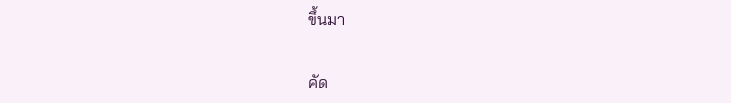ขึ้นมา

คัด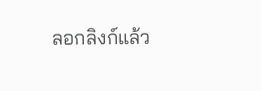ลอกลิงก์แล้ว